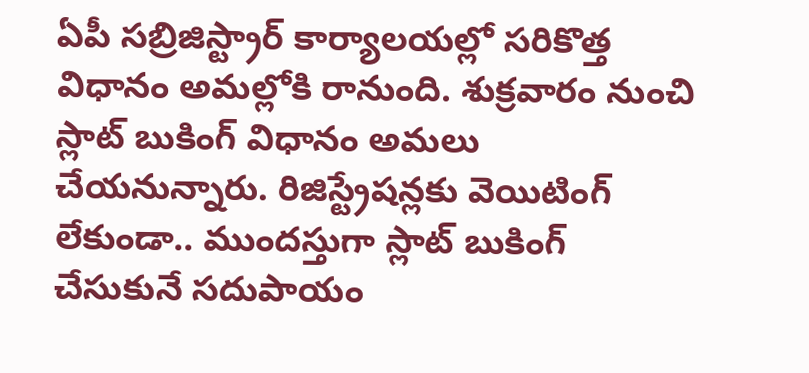ఏపీ సబ్రిజిస్ట్రార్ కార్యాలయల్లో సరికొత్త విధానం అమల్లోకి రానుంది. శుక్రవారం నుంచి స్లాట్ బుకింగ్ విధానం అమలు చేయనున్నారు. రిజిస్ట్రేషన్లకు వెయిటింగ్ లేకుండా.. ముందస్తుగా స్లాట్ బుకింగ్ చేసుకునే సదుపాయం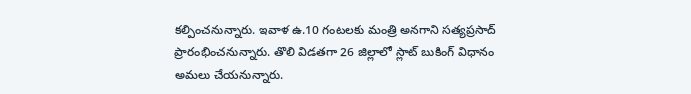కల్పించనున్నారు. ఇవాళ ఉ.10 గంటలకు మంత్రి అనగాని సత్యప్రసాద్ ప్రారంభించనున్నారు. తొలి విడతగా 26 జిల్లాలో స్లాట్ బుకింగ్ విధానం అమలు చేయనున్నారు.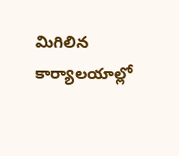మిగిలిన కార్యాలయాల్లో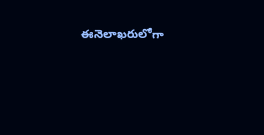ఈనెలాఖరులోగా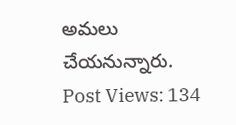అమలు చేయనున్నారు.
Post Views: 134